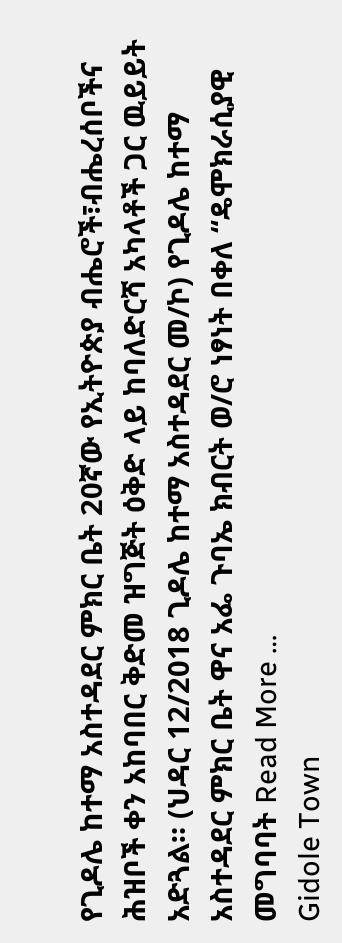የጊዶሌ ከተማ አስተዳደር ምክር ቤት 20ኛው የኢትዮጵያ ብሔሮች፣ብሔረሰቦችና ሕዝቦች ቀን አከባበር ቅድመ ዝግጅት ዕቅድ ላይ ከባለድርሻ አካላቶች ጋር ዉይይት አድጓል። (ህዳር 12/2018 ጊዶሌ ከተማ አስተዳደር መ/ኮ) የጊዶሌ ከተማ አስተዳደር ምክር ቤት ዋና አፌ ጉባኤ ክብርት ወ/ሮ ነፃነት በቀለ “ዴሞክራሲያዊ መግባባት Read More …
Gidole Town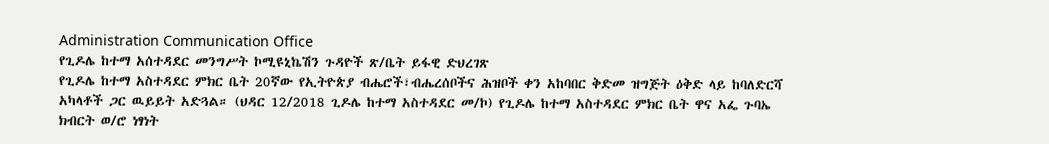Administration Communication Office
የጊዶሌ ከተማ አሰተዳደር መንግሥት ኮሚዩኒኬሽን ጉዳዮች ጽ/ቤት ይፋዊ ድህረገጽ
የጊዶሌ ከተማ አስተዳደር ምክር ቤት 20ኛው የኢትዮጵያ ብሔሮች፣ብሔረሰቦችና ሕዝቦች ቀን አከባበር ቅድመ ዝግጅት ዕቅድ ላይ ከባለድርሻ አካላቶች ጋር ዉይይት አድጓል። (ህዳር 12/2018 ጊዶሌ ከተማ አስተዳደር መ/ኮ) የጊዶሌ ከተማ አስተዳደር ምክር ቤት ዋና አፌ ጉባኤ ክብርት ወ/ሮ ነፃነት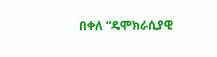በቀለ “ዴሞክራሲያዊ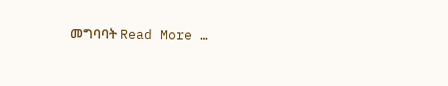መግባባት Read More …